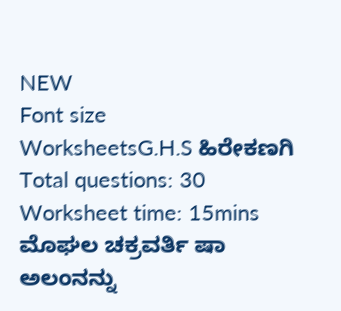NEW
Font size
WorksheetsG.H.S ಹಿರೇಕಣಗಿ
Total questions: 30
Worksheet time: 15mins
ಮೊಘಲ ಚಕ್ರವರ್ತಿ ಷಾ ಅಲಂನನ್ನು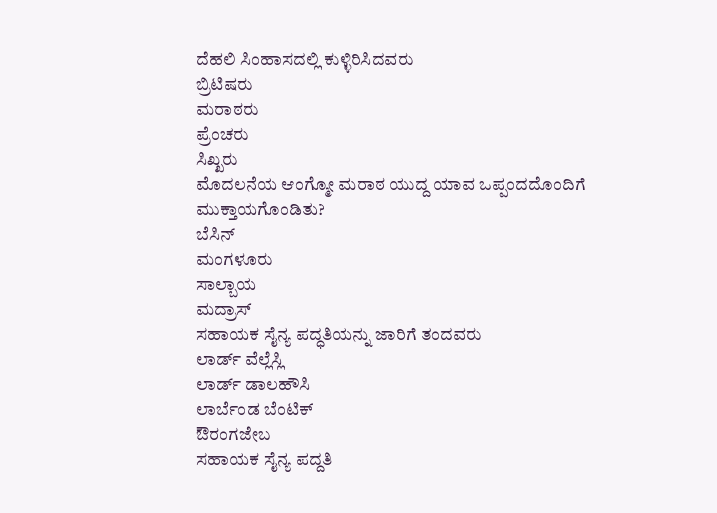ದೆಹಲಿ ಸಿಂಹಾಸದಲ್ಲಿ ಕುಳ್ಳಿರಿಸಿದವರು
ಬ್ರಿಟಿಷರು
ಮರಾಠರು
ಪ್ರೆಂಚರು
ಸಿಖ್ಖರು
ಮೊದಲನೆಯ ಆಂಗ್ಮೋ ಮರಾಠ ಯುದ್ದ ಯಾವ ಒಪ್ಪಂದದೊಂದಿಗೆ ಮುಕ್ತಾಯಗೊಂಡಿತು?
ಬೆಸಿನ್
ಮಂಗಳೂರು
ಸಾಲ್ಬಾಯ
ಮದ್ರಾಸ್
ಸಹಾಯಕ ಸೈನ್ಯ ಪದ್ಧತಿಯನ್ನು ಜಾರಿಗೆ ತಂದವರು
ಲಾರ್ಡ್ ವೆಲ್ಲೆಸ್ಲಿ
ಲಾರ್ಡ್ ಡಾಲಹೌಸಿ
ಲಾರ್ಬೆಂಡ ಬೆಂಟಿಕ್
ಔರಂಗಜೇಬ
ಸಹಾಯಕ ಸೈನ್ಯ ಪದ್ದತಿ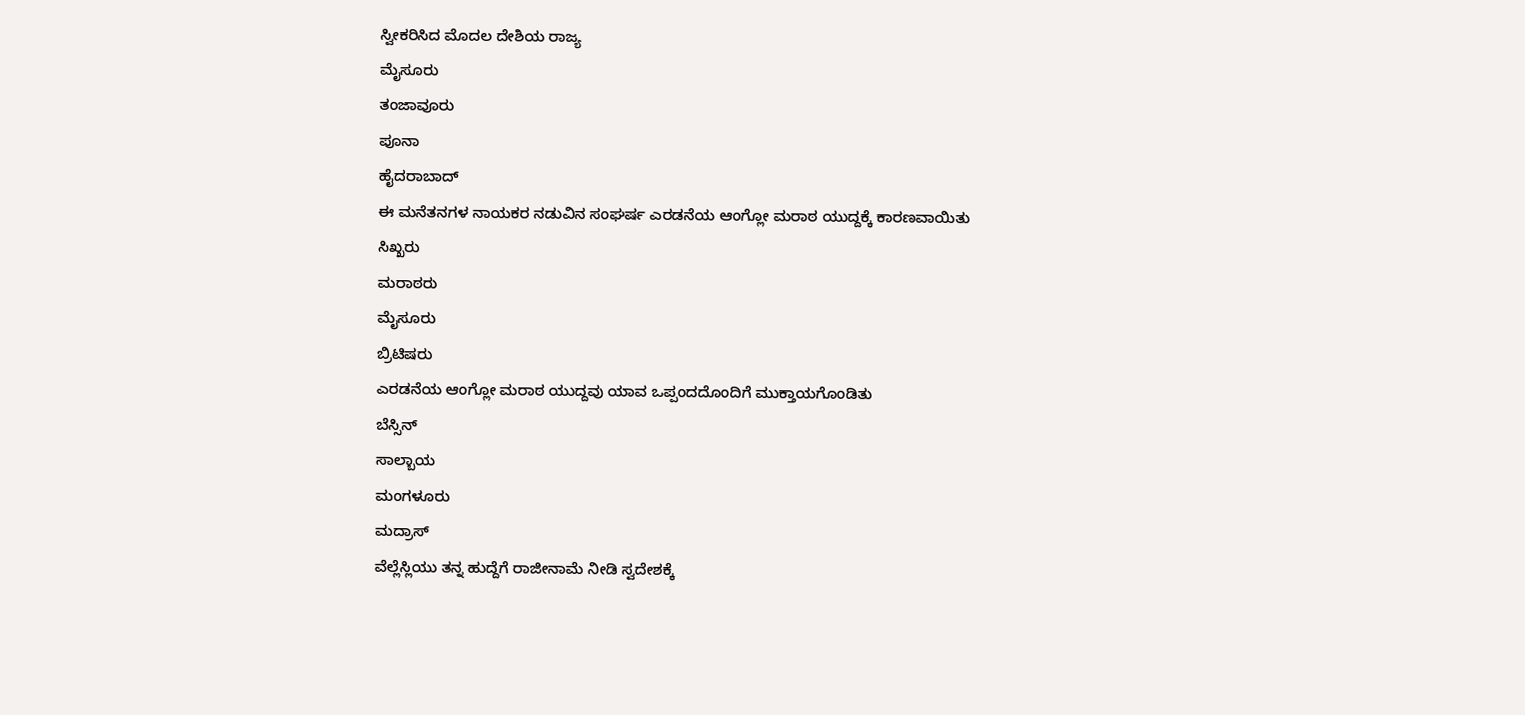ಸ್ವೀಕರಿಸಿದ ಮೊದಲ ದೇಶಿಯ ರಾಜ್ಯ
ಮೈಸೂರು
ತಂಜಾವೂರು
ಪೂನಾ
ಹೈದರಾಬಾದ್
ಈ ಮನೆತನಗಳ ನಾಯಕರ ನಡುವಿನ ಸಂಘರ್ಷ ಎರಡನೆಯ ಆಂಗ್ಲೋ ಮರಾಠ ಯುದ್ದಕ್ಕೆ ಕಾರಣವಾಯಿತು
ಸಿಖ್ಖರು
ಮರಾಠರು
ಮೈಸೂರು
ಬ್ರಿಟಿಷರು
ಎರಡನೆಯ ಆಂಗ್ಲೋ ಮರಾಠ ಯುದ್ದವು ಯಾವ ಒಪ್ಪಂದದೊಂದಿಗೆ ಮುಕ್ತಾಯಗೊಂಡಿತು
ಬೆಸ್ಸಿನ್
ಸಾಲ್ಬಾಯ
ಮಂಗಳೂರು
ಮದ್ರಾಸ್
ವೆಲ್ಲೆಸ್ಲಿಯು ತನ್ನ ಹುದ್ದೆಗೆ ರಾಜೀನಾಮೆ ನೀಡಿ ಸ್ವದೇಶಕ್ಕೆ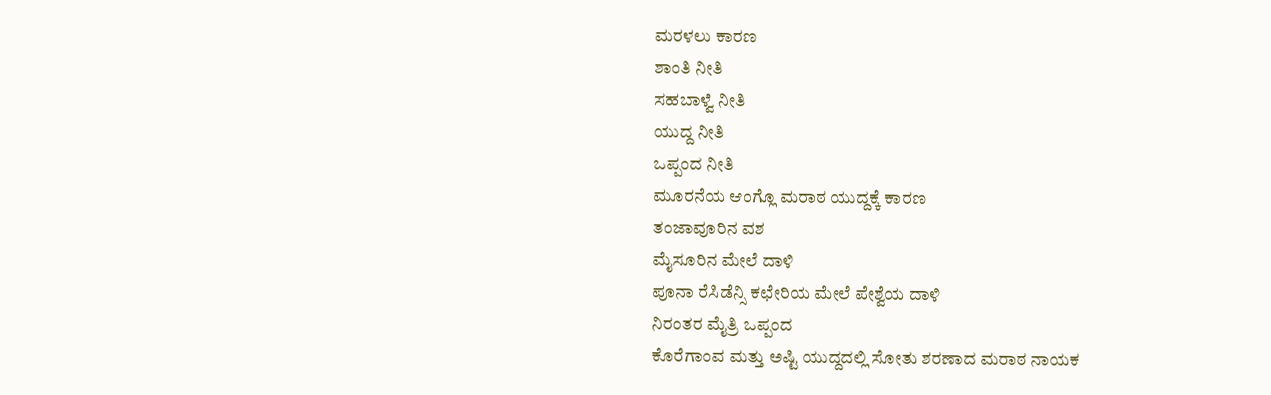ಮರಳಲು ಕಾರಣ
ಶಾಂತಿ ನೀತಿ
ಸಹಬಾಳ್ವೆ ನೀತಿ
ಯುದ್ದ ನೀತಿ
ಒಪ್ಪಂದ ನೀತಿ
ಮೂರನೆಯ ಆಂಗ್ಲೊ ಮರಾಠ ಯುದ್ದಕ್ಕೆ ಕಾರಣ
ತಂಜಾವೂರಿನ ವಶ
ಮೈಸೂರಿನ ಮೇಲೆ ದಾಳಿ
ಪೂನಾ ರೆಸಿಡೆನ್ಸಿ ಕಛೇರಿಯ ಮೇಲೆ ಪೇಶ್ವೆಯ ದಾಳಿ
ನಿರಂತರ ಮೈತ್ರಿ ಒಪ್ಪಂದ
ಕೊರೆಗಾಂವ ಮತ್ತು ಅಷ್ಟಿ ಯುದ್ದದಲ್ಲಿ ಸೋತು ಶರಣಾದ ಮರಾಠ ನಾಯಕ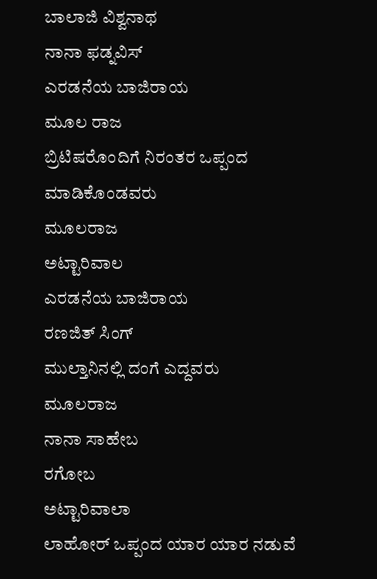ಬಾಲಾಜಿ ವಿಶ್ವನಾಥ
ನಾನಾ ಫಡ್ನವಿಸ್
ಎರಡನೆಯ ಬಾಜಿರಾಯ
ಮೂಲ ರಾಜ
ಬ್ರಿಟಿಷರೊಂದಿಗೆ ನಿರಂತರ ಒಪ್ಪಂದ ಮಾಡಿಕೊಂಡವರು
ಮೂಲರಾಜ
ಅಟ್ಟಾರಿವಾಲ
ಎರಡನೆಯ ಬಾಜಿರಾಯ
ರಣಜಿತ್ ಸಿಂಗ್
ಮುಲ್ತಾನಿನಲ್ಲಿ ದಂಗೆ ಎದ್ದವರು
ಮೂಲರಾಜ
ನಾನಾ ಸಾಹೇಬ
ರಗೋಬ
ಅಟ್ಟಾರಿವಾಲಾ
ಲಾಹೋರ್ ಒಪ್ಪಂದ ಯಾರ ಯಾರ ನಡುವೆ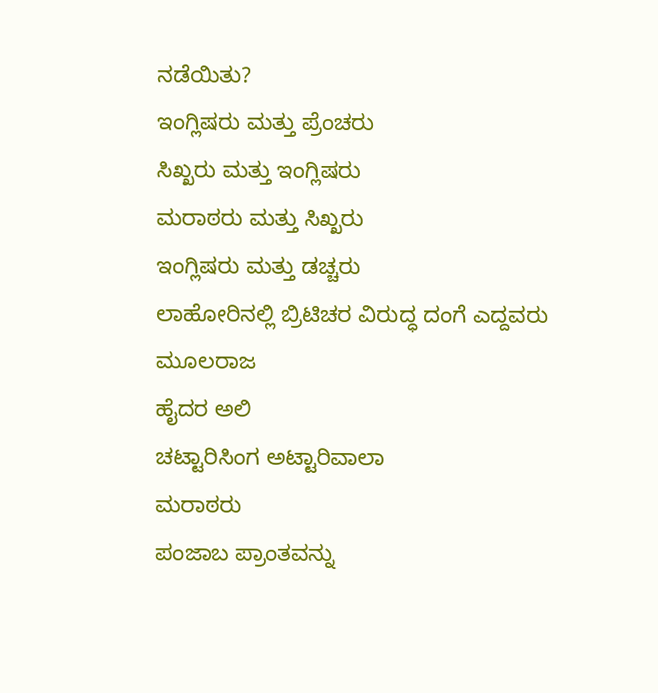ನಡೆಯಿತು?
ಇಂಗ್ಲಿಷರು ಮತ್ತು ಪ್ರೆಂಚರು
ಸಿಖ್ಖರು ಮತ್ತು ಇಂಗ್ಲಿಷರು
ಮರಾಠರು ಮತ್ತು ಸಿಖ್ಖರು
ಇಂಗ್ಲಿಷರು ಮತ್ತು ಡಚ್ಚರು
ಲಾಹೋರಿನಲ್ಲಿ ಬ್ರಿಟಿಚರ ವಿರುದ್ಧ ದಂಗೆ ಎದ್ದವರು
ಮೂಲರಾಜ
ಹೈದರ ಅಲಿ
ಚಟ್ಟಾರಿಸಿಂಗ ಅಟ್ಟಾರಿವಾಲಾ
ಮರಾಠರು
ಪಂಜಾಬ ಪ್ರಾಂತವನ್ನು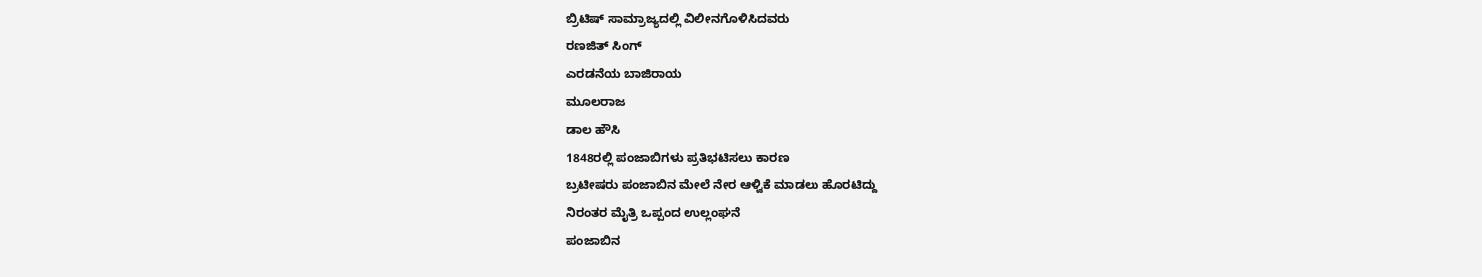ಬ್ರಿಟಿಷ್ ಸಾಮ್ರಾಜ್ಯದಲ್ಲಿ ವಿಲೀನಗೊಳಿಸಿದವರು
ರಣಜಿತ್ ಸಿಂಗ್
ಎರಡನೆಯ ಬಾಜಿರಾಯ
ಮೂಲರಾಜ
ಡಾಲ ಹೌಸಿ
1848ರಲ್ಲಿ ಪಂಜಾಬಿಗಳು ಪ್ರತಿಭಟಿಸಲು ಕಾರಣ
ಬ್ರಟೀಷರು ಪಂಜಾಬಿನ ಮೇಲೆ ನೇರ ಆಳ್ವಿಕೆ ಮಾಡಲು ಹೊರಟಿದ್ದು
ನಿರಂತರ ಮೈತ್ರಿ ಒಪ್ಪಂದ ಉಲ್ಲಂಘನೆ
ಪಂಜಾಬಿನ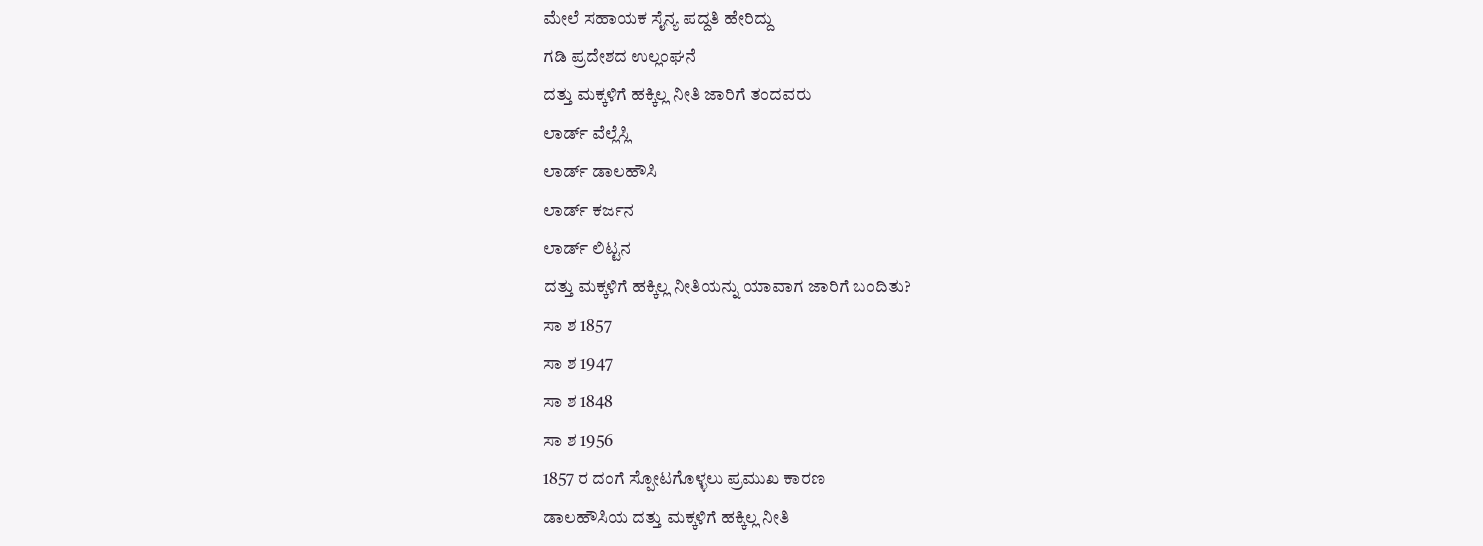ಮೇಲೆ ಸಹಾಯಕ ಸೈನ್ಯ ಪದ್ದತಿ ಹೇರಿದ್ದು
ಗಡಿ ಪ್ರದೇಶದ ಉಲ್ಲಂಘನೆ
ದತ್ತು ಮಕ್ಕಳಿಗೆ ಹಕ್ಕಿಲ್ಲ ನೀತಿ ಜಾರಿಗೆ ತಂದವರು
ಲಾರ್ಡ್ ವೆಲ್ಲೆಸ್ಲಿ
ಲಾರ್ಡ್ ಡಾಲಹೌಸಿ
ಲಾರ್ಡ್ ಕರ್ಜನ
ಲಾರ್ಡ್ ಲಿಟ್ಟನ
ದತ್ತು ಮಕ್ಕಳಿಗೆ ಹಕ್ಕಿಲ್ಲ ನೀತಿಯನ್ನು ಯಾವಾಗ ಜಾರಿಗೆ ಬಂದಿತು?
ಸಾ ಶ 1857
ಸಾ ಶ 1947
ಸಾ ಶ 1848
ಸಾ ಶ 1956
1857 ರ ದಂಗೆ ಸ್ಪೋಟಗೊಳ್ಳಲು ಪ್ರಮುಖ ಕಾರಣ
ಡಾಲಹೌಸಿಯ ದತ್ತು ಮಕ್ಕಳಿಗೆ ಹಕ್ಕಿಲ್ಲ ನೀತಿ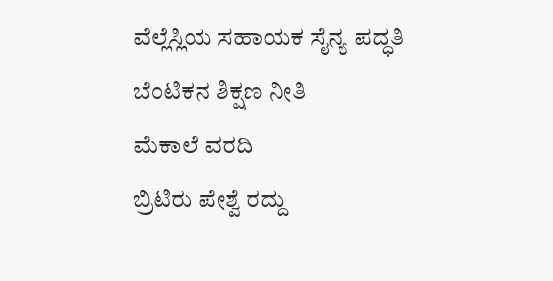ವೆಲ್ಲೆಸ್ಲಿಯ ಸಹಾಯಕ ಸೈನ್ಯ ಪದ್ಧತಿ
ಬೆಂಟಿಕನ ಶಿಕ್ಷಣ ನೀತಿ
ಮೆಕಾಲೆ ವರದಿ
ಬ್ರಿಟಿರು ಪೇಶ್ವೆ ರದ್ದು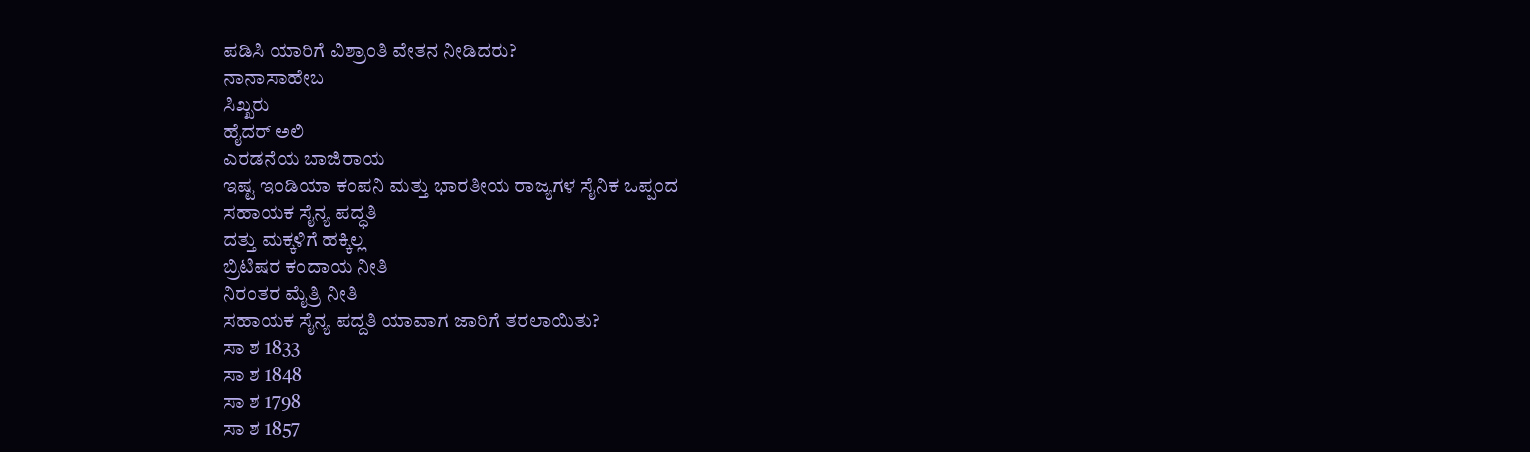ಪಡಿಸಿ ಯಾರಿಗೆ ವಿಶ್ರಾಂತಿ ವೇತನ ನೀಡಿದರು?
ನಾನಾಸಾಹೇಬ
ಸಿಖ್ಖರು
ಹೈದರ್ ಅಲಿ
ಎರಡನೆಯ ಬಾಜಿರಾಯ
ಇಷ್ಟ ಇಂಡಿಯಾ ಕಂಪನಿ ಮತ್ತು ಭಾರತೀಯ ರಾಜ್ಯಗಳ ಸೈನಿಕ ಒಪ್ಪಂದ
ಸಹಾಯಕ ಸೈನ್ಯ ಪದ್ಧತಿ
ದತ್ತು ಮಕ್ಕಳಿಗೆ ಹಕ್ಕಿಲ್ಲ
ಬ್ರಿಟಿಷರ ಕಂದಾಯ ನೀತಿ
ನಿರಂತರ ಮೈತ್ರಿ ನೀತಿ
ಸಹಾಯಕ ಸೈನ್ಯ ಪದ್ದತಿ ಯಾವಾಗ ಜಾರಿಗೆ ತರಲಾಯಿತು?
ಸಾ ಶ 1833
ಸಾ ಶ 1848
ಸಾ ಶ 1798
ಸಾ ಶ 1857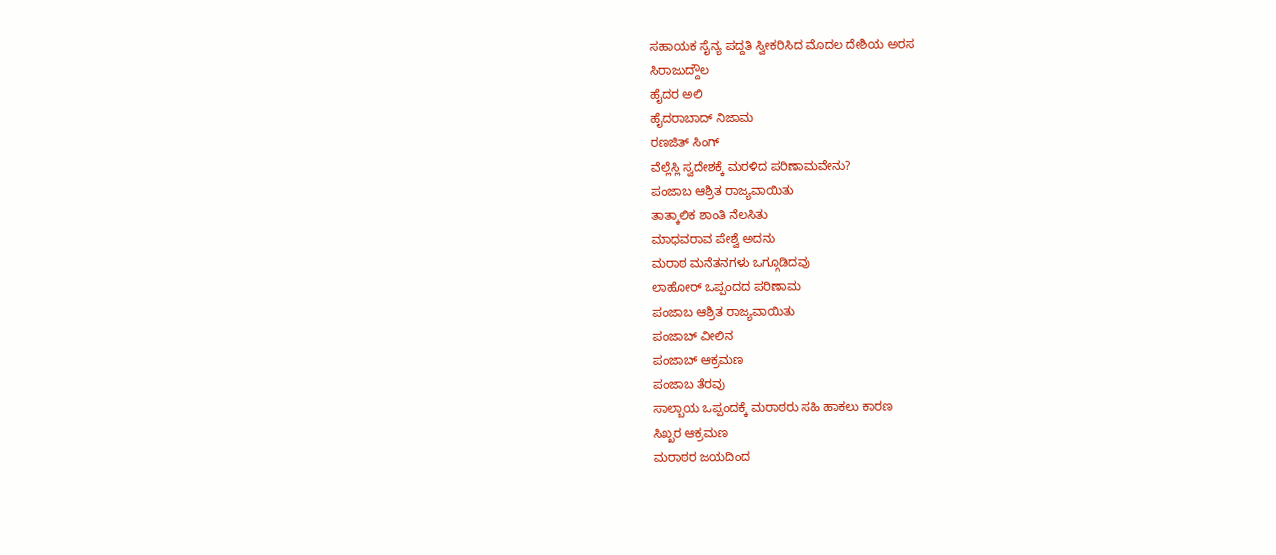ಸಹಾಯಕ ಸೈನ್ಯ ಪದ್ದತಿ ಸ್ವೀಕರಿಸಿದ ಮೊದಲ ದೇಶಿಯ ಅರಸ
ಸಿರಾಜುದ್ದೌಲ
ಹೈದರ ಅಲಿ
ಹೈದರಾಬಾದ್ ನಿಜಾಮ
ರಣಜಿತ್ ಸಿಂಗ್
ವೆಲ್ಲೆಸ್ಲಿ ಸ್ವದೇಶಕ್ಕೆ ಮರಳಿದ ಪರಿಣಾಮವೇನು?
ಪಂಜಾಬ ಆಶ್ರಿತ ರಾಜ್ಯವಾಯಿತು
ತಾತ್ಕಾಲಿಕ ಶಾಂತಿ ನೆಲಸಿತು
ಮಾಧವರಾವ ಪೇಶ್ವೆ ಅದನು
ಮರಾಠ ಮನೆತನಗಳು ಒಗ್ಗೂಡಿದವು
ಲಾಹೋರ್ ಒಪ್ಪಂದದ ಪರಿಣಾಮ
ಪಂಜಾಬ ಆಶ್ರಿತ ರಾಜ್ಯವಾಯಿತು
ಪಂಜಾಬ್ ವೀಲಿನ
ಪಂಜಾಬ್ ಆಕ್ರಮಣ
ಪಂಜಾಬ ತೆರವು
ಸಾಲ್ಬಾಯ ಒಪ್ಪಂದಕ್ಕೆ ಮರಾಠರು ಸಹಿ ಹಾಕಲು ಕಾರಣ
ಸಿಖ್ಖರ ಆಕ್ರಮಣ
ಮರಾಠರ ಜಯದಿಂದ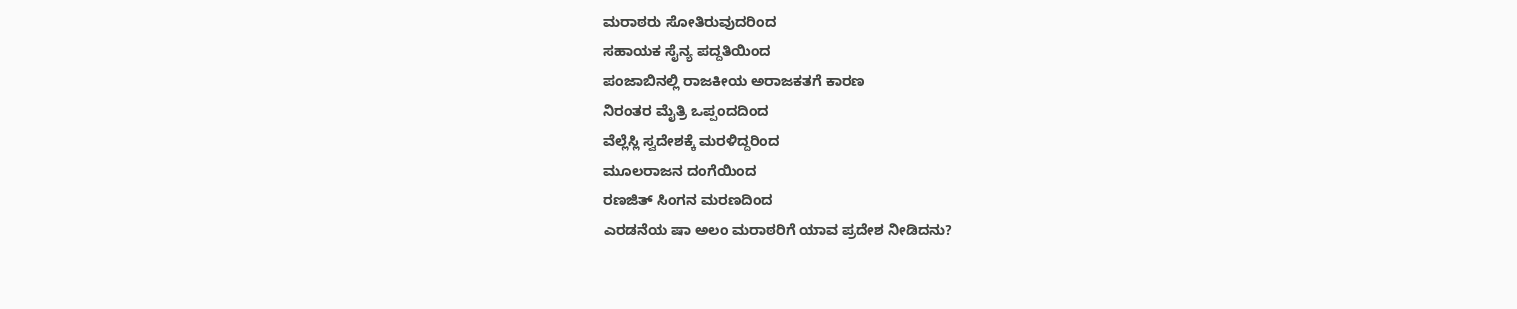ಮರಾಠರು ಸೋತಿರುವುದರಿಂದ
ಸಹಾಯಕ ಸೈನ್ಯ ಪದ್ದತಿಯಿಂದ
ಪಂಜಾಬಿನಲ್ಲಿ ರಾಜಕೀಯ ಅರಾಜಕತಗೆ ಕಾರಣ
ನಿರಂತರ ಮೈತ್ರಿ ಒಪ್ಪಂದದಿಂದ
ವೆಲ್ಲೆಸ್ಲಿ ಸ್ವದೇಶಕ್ಕೆ ಮರಳಿದ್ದರಿಂದ
ಮೂಲರಾಜನ ದಂಗೆಯಿಂದ
ರಣಜಿತ್ ಸಿಂಗನ ಮರಣದಿಂದ
ಎರಡನೆಯ ಷಾ ಅಲಂ ಮರಾಠರಿಗೆ ಯಾವ ಪ್ರದೇಶ ನೀಡಿದನು?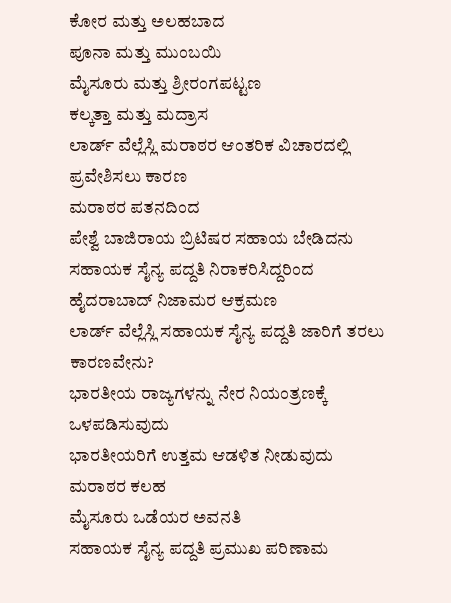ಕೋರ ಮತ್ತು ಅಲಹಬಾದ
ಪೂನಾ ಮತ್ತು ಮುಂಬಯಿ
ಮೈಸೂರು ಮತ್ತು ಶ್ರೀರಂಗಪಟ್ಟಣ
ಕಲ್ಕತ್ತಾ ಮತ್ತು ಮದ್ರಾಸ
ಲಾರ್ಡ್ ವೆಲ್ಲೆಸ್ಲಿ ಮರಾಠರ ಆಂತರಿಕ ವಿಚಾರದಲ್ಲಿ ಪ್ರವೇಶಿಸಲು ಕಾರಣ
ಮರಾಠರ ಪತನದಿಂದ
ಪೇಶ್ವೆ ಬಾಜಿರಾಯ ಬ್ರಿಟಿಷರ ಸಹಾಯ ಬೇಡಿದನು
ಸಹಾಯಕ ಸೈನ್ಯ ಪದ್ದತಿ ನಿರಾಕರಿಸಿದ್ದರಿಂದ
ಹೈದರಾಬಾದ್ ನಿಜಾಮರ ಆಕ್ರಮಣ
ಲಾರ್ಡ್ ವೆಲ್ಲೆಸ್ಲಿ ಸಹಾಯಕ ಸೈನ್ಯ ಪದ್ದತಿ ಜಾರಿಗೆ ತರಲು ಕಾರಣವೇನು?
ಭಾರತೀಯ ರಾಜ್ಯಗಳನ್ನು ನೇರ ನಿಯಂತ್ರಣಕ್ಕೆ ಒಳಪಡಿಸುವುದು
ಭಾರತೀಯರಿಗೆ ಉತ್ತಮ ಆಡಳಿತ ನೀಡುವುದು
ಮರಾಠರ ಕಲಹ
ಮೈಸೂರು ಒಡೆಯರ ಅವನತಿ
ಸಹಾಯಕ ಸೈನ್ಯ ಪದ್ದತಿ ಪ್ರಮುಖ ಪರಿಣಾಮ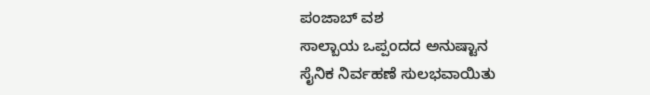ಪಂಜಾಬ್ ವಶ
ಸಾಲ್ಬಾಯ ಒಪ್ಪಂದದ ಅನುಷ್ಟಾನ
ಸೈನಿಕ ನಿರ್ವಹಣೆ ಸುಲಭವಾಯಿತು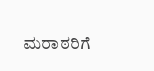ಮರಾಠರಿಗೆ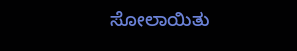ಸೋಲಾಯಿತು